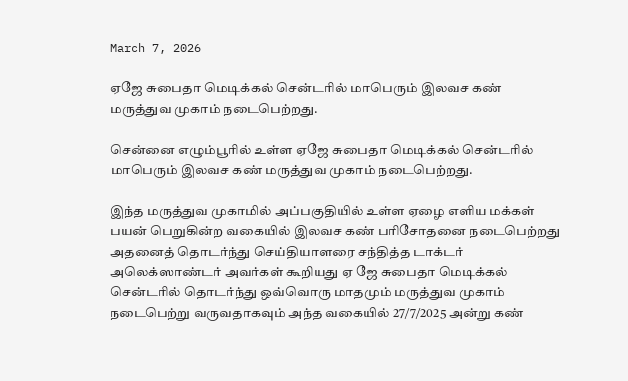March 7, 2026

ஏஜே சுபைதா மெடிக்கல் சென்டரில் மாபெரும் இலவச கண் மருத்துவ முகாம் நடைபெற்றது.

சென்னை எழும்பூரில் உள்ள ஏஜே சுபைதா மெடிக்கல் சென்டரில் மாபெரும் இலவச கண் மருத்துவ முகாம் நடைபெற்றது.

இந்த மருத்துவ முகாமில் அப்பகுதியில் உள்ள ஏழை எளிய மக்கள் பயன் பெறுகின்ற வகையில் இலவச கண் பரிசோதனை நடைபெற்றது அதனைத் தொடர்ந்து செய்தியாளரை சந்தித்த டாக்டர் அலெக்ஸாண்டர் அவர்கள் கூறியது ஏ ஜே சுபைதா மெடிக்கல் சென்டரில் தொடர்ந்து ஒவ்வொரு மாதமும் மருத்துவ முகாம் நடைபெற்று வருவதாகவும் அந்த வகையில் 27/7/2025 அன்று கண்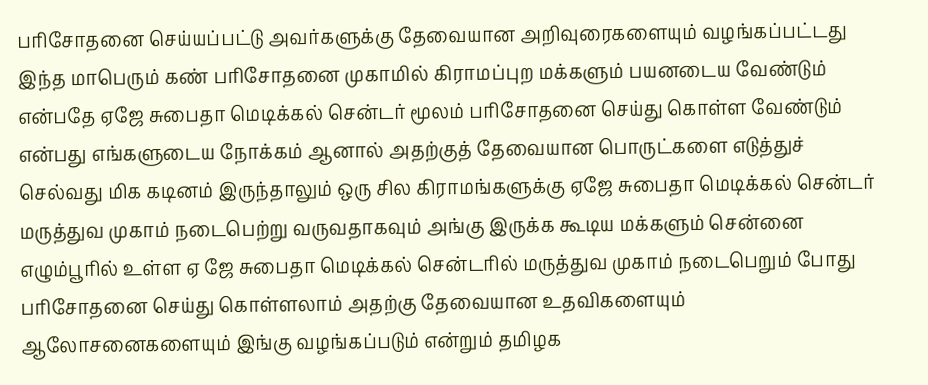பரிசோதனை செய்யப்பட்டு அவர்களுக்கு தேவையான அறிவுரைகளையும் வழங்கப்பட்டது இந்த மாபெரும் கண் பரிசோதனை முகாமில் கிராமப்புற மக்களும் பயனடைய வேண்டும் என்பதே ஏஜே சுபைதா மெடிக்கல் சென்டர் மூலம் பரிசோதனை செய்து கொள்ள வேண்டும் என்பது எங்களுடைய நோக்கம் ஆனால் அதற்குத் தேவையான பொருட்களை எடுத்துச் செல்வது மிக கடினம் இருந்தாலும் ஒரு சில கிராமங்களுக்கு ஏஜே சுபைதா மெடிக்கல் சென்டர் மருத்துவ முகாம் நடைபெற்று வருவதாகவும் அங்கு இருக்க கூடிய மக்களும் சென்னை எழும்பூரில் உள்ள ஏ ஜே சுபைதா மெடிக்கல் சென்டரில் மருத்துவ முகாம் நடைபெறும் போது பரிசோதனை செய்து கொள்ளலாம் அதற்கு தேவையான உதவிகளையும் ஆலோசனைகளையும் இங்கு வழங்கப்படும் என்றும் தமிழக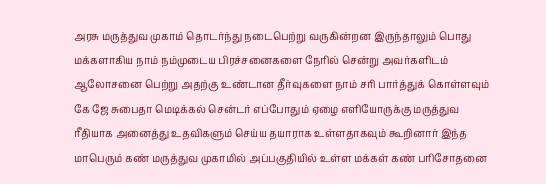அரசு மருத்துவ முகாம் தொடர்ந்து நடைபெற்று வருகின்றன இருந்தாலும் பொது மக்களாகிய நாம் நம்முடைய பிரச்சனைகளை நேரில் சென்று அவர்களிடம் ஆலோசனை பெற்று அதற்கு உண்டான தீர்வுகளை நாம் சரி பார்த்துக் கொள்ளவும் கே ஜே சுபைதா மெடிக்கல் சென்டர் எப்போதும் ஏழை எளியோருக்கு மருத்துவ ரீதியாக அனைத்து உதவிகளும் செய்ய தயாராக உள்ளதாகவும் கூறினார் இந்த மாபெரும் கண் மருத்துவ முகாமில் அப்பகுதியில் உள்ள மக்கள் கண் பரிசோதனை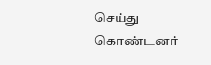செய்து கொண்டனர்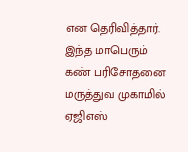என தெரிவித்தார். இந்த மாபெரும் கண் பரிசோதனை மருத்துவ முகாமில் ஏஜிஎஸ்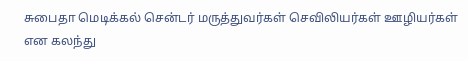சுபைதா மெடிக்கல் சென்டர் மருத்துவர்கள் செவிலியர்கள் ஊழியர்கள் என கலந்து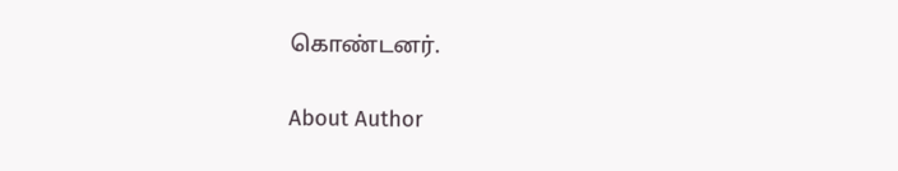கொண்டனர்.

About Author